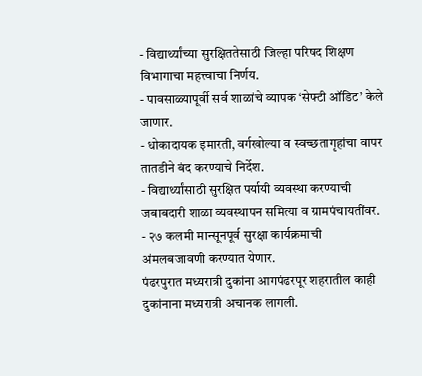- विद्यार्थ्यांच्या सुरक्षिततेसाठी जिल्हा परिषद शिक्षण विभागाचा महत्त्वाचा निर्णय.
- पावसाळ्यापूर्वी सर्व शाळांचे व्यापक ‘सेफ्टी ऑडिट’ केले जाणार.
- धोकादायक इमारती, वर्गखोल्या व स्वच्छतागृहांचा वापर तातडीने बंद करण्याचे निर्देश.
- विद्यार्थ्यांसाठी सुरक्षित पर्यायी व्यवस्था करण्याची जबाबदारी शाळा व्यवस्थापन समित्या व ग्रामपंचायतींवर.
- २७ कलमी मान्सूनपूर्व सुरक्षा कार्यक्रमाची अंमलबजावणी करण्यात येणार.
पंढरपुरात मध्यरात्री दुकांना आगपंढरपूर शहरातील काही दुकांनाना मध्यरात्री अचानक लागली.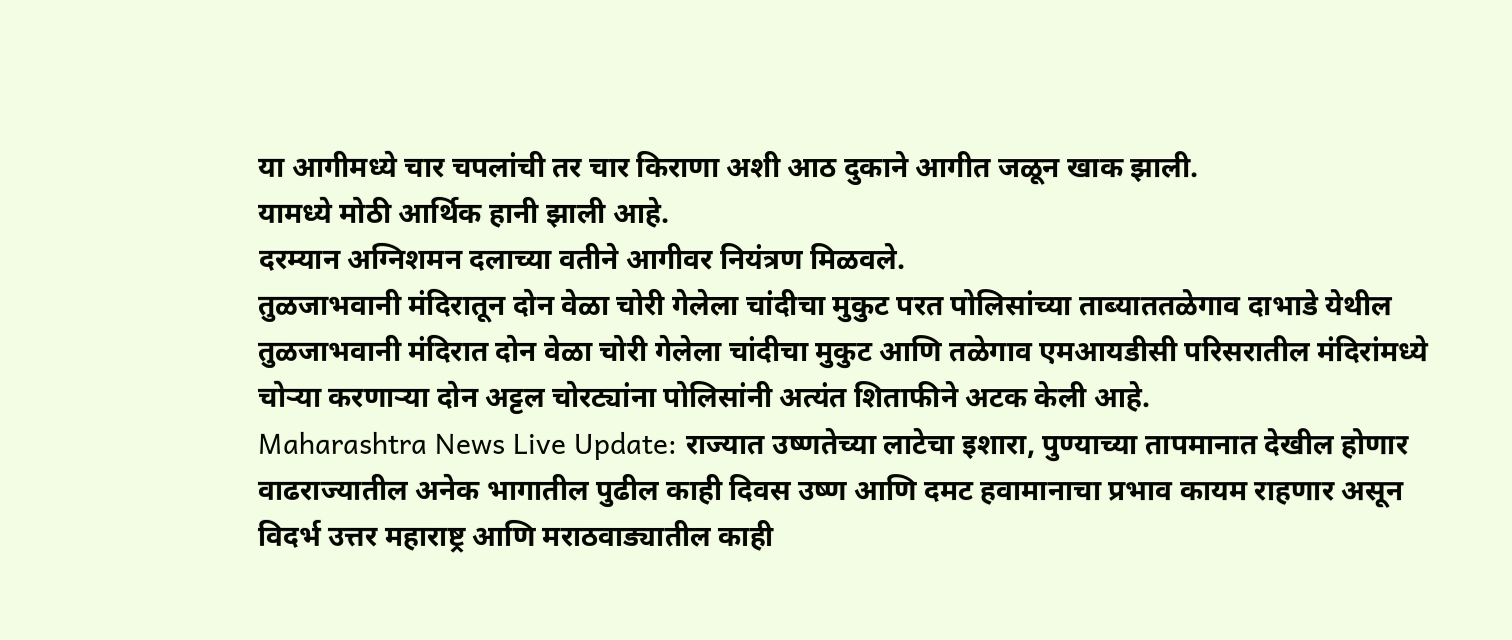या आगीमध्ये चार चपलांची तर चार किराणा अशी आठ दुकाने आगीत जळून खाक झाली.
यामध्ये मोठी आर्थिक हानी झाली आहे.
दरम्यान अग्निशमन दलाच्या वतीने आगीवर नियंत्रण मिळवले.
तुळजाभवानी मंदिरातून दोन वेळा चोरी गेलेला चांदीचा मुकुट परत पोलिसांच्या ताब्याततळेगाव दाभाडे येथील तुळजाभवानी मंदिरात दोन वेळा चोरी गेलेला चांदीचा मुकुट आणि तळेगाव एमआयडीसी परिसरातील मंदिरांमध्ये चोऱ्या करणाऱ्या दोन अट्टल चोरट्यांना पोलिसांनी अत्यंत शिताफीने अटक केली आहे.
Maharashtra News Live Update: राज्यात उष्णतेच्या लाटेचा इशारा, पुण्याच्या तापमानात देखील होणार वाढराज्यातील अनेक भागातील पुढील काही दिवस उष्ण आणि दमट हवामानाचा प्रभाव कायम राहणार असून विदर्भ उत्तर महाराष्ट्र आणि मराठवाड्यातील काही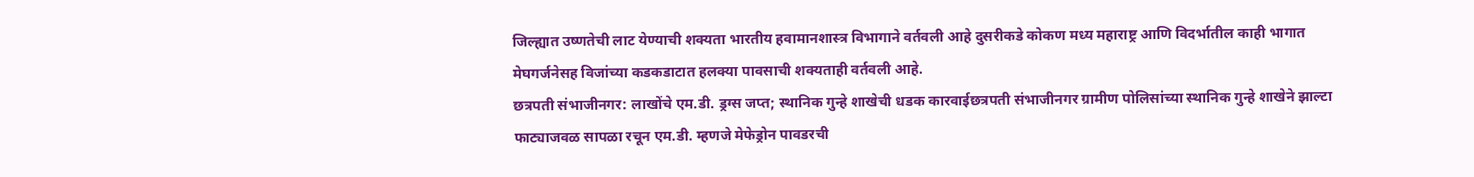जिल्ह्यात उष्णतेची लाट येण्याची शक्यता भारतीय हवामानशास्त्र विभागाने वर्तवली आहे दुसरीकडे कोकण मध्य महाराष्ट्र आणि विदर्भातील काही भागात मेघगर्जनेसह विजांच्या कडकडाटात हलक्या पावसाची शक्यताही वर्तवली आहे.
छत्रपती संभाजीनगर: लाखोंचे एम.डी. ड्रग्स जप्त; स्थानिक गुन्हे शाखेची धडक कारवाईछत्रपती संभाजीनगर ग्रामीण पोलिसांच्या स्थानिक गुन्हे शाखेने झाल्टा फाट्याजवळ सापळा रचून एम.डी. म्हणजे मेफेड्रोन पावडरची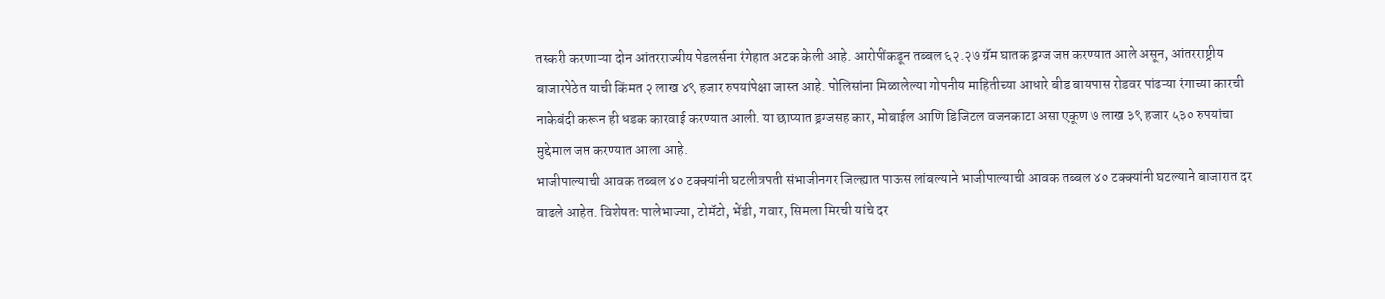तस्करी करणाऱ्या दोन आंतरराज्यीय पेडलर्सना रंगेहात अटक केली आहे. आरोपींकडून तब्बल ६२.२७ ग्रॅम घातक ड्रग्ज जप्त करण्यात आले असून, आंतरराष्ट्रीय बाजारपेठेत याची किंमत २ लाख ४९ हजार रुपयांपेक्षा जास्त आहे. पोलिसांना मिळालेल्या गोपनीय माहितीच्या आधारे बीड बायपास रोडवर पांढऱ्या रंगाच्या कारची नाकेबंदी करून ही धडक कारवाई करण्यात आली. या छाप्यात ड्रग्जसह कार, मोबाईल आणि डिजिटल वजनकाटा असा एकूण ७ लाख ३९ हजार ५३० रुपयांचा मुद्देमाल जप्त करण्यात आला आहे.
भाजीपाल्याची आवक तब्बल ४० टक्क्यांनी घटलीत्रपती संभाजीनगर जिल्ह्यात पाऊस लांबल्याने भाजीपाल्याची आवक तब्बल ४० टक्क्यांनी घटल्याने बाजारात दर वाढले आहेत. विशेषतः पालेभाज्या, टोमॅटो, भेंडी, गवार, सिमला मिरची यांचे दर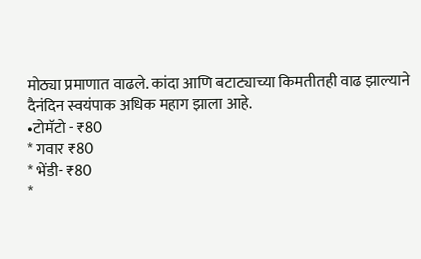मोठ्या प्रमाणात वाढले. कांदा आणि बटाट्याच्या किमतीतही वाढ झाल्याने दैनंदिन स्वयंपाक अधिक महाग झाला आहे.
•टोमॅटो - ₹80
* गवार ₹80
* भेंडी- ₹80
*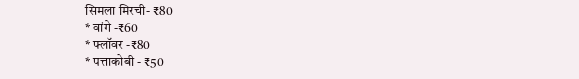सिमला मिरची- ₹80
* वांगे -₹60
* फ्लॉवर -₹80
* पत्ताकोबी - ₹50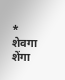* शेवगा शेंगा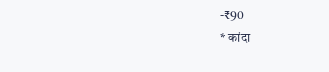-₹90
* कांदा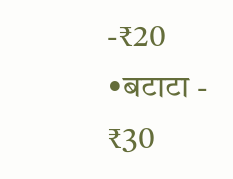-₹20
•बटाटा - ₹30